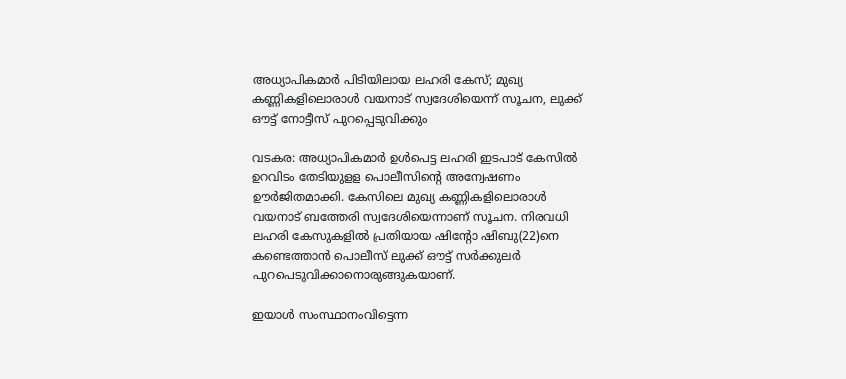അധ്യാപികമാർ പിടിയിലായ ലഹരി കേസ്; മുഖ്യ കണ്ണികളിലൊരാൾ വയനാട് സ്വദേശിയെന്ന് സൂചന, ലുക്ക് ഔട്ട് നോട്ടീസ് പുറപ്പെടുവിക്കും

വടകര: അധ്യാപികമാർ ഉൾപെട്ട ലഹരി ഇടപാട് കേസിൽ ഉറവിടം തേടിയുളള പൊലീസിന്‍റെ അന്വേഷണം ഊർജിതമാക്കി. കേസിലെ മുഖ്യ കണ്ണികളിലൊരാൾ വയനാട് ബത്തേരി സ്വദേശിയെന്നാണ് സൂചന. നിരവധി ലഹരി കേസുകളിൽ പ്രതിയായ ഷിന്റോ ഷിബു(22)നെ കണ്ടെത്താൻ പൊലീസ് ലുക്ക് ഔട്ട് സർക്കുലർ പുറപെടുവിക്കാനൊരുങ്ങുകയാണ്.

ഇയാൾ സംസ്ഥാനംവിട്ടെന്ന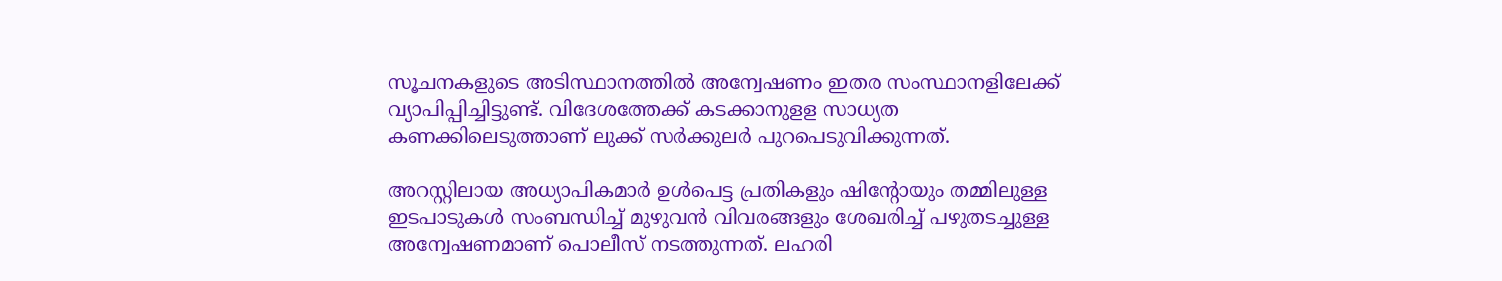സൂചനകളുടെ അടിസ്ഥാനത്തിൽ അന്വേഷണം ഇതര സംസ്ഥാനളിലേക്ക് വ്യാപിപ്പിച്ചിട്ടുണ്ട്. വിദേശത്തേക്ക് കടക്കാനുളള സാധ്യത കണക്കിലെടുത്താണ് ലുക്ക് സർക്കുലർ പുറപെടുവിക്കുന്നത്.

അറസ്റ്റിലായ അധ്യാപികമാർ ഉൾപെട്ട പ്രതികളും ഷിന്‍റോയും തമ്മിലുള്ള ഇടപാടുകൾ സംബന്ധിച്ച് മുഴുവൻ വിവരങ്ങളും ശേഖരിച്ച് പഴുതടച്ചുള്ള അന്വേഷണമാണ് പൊലീസ് നടത്തുന്നത്. ലഹരി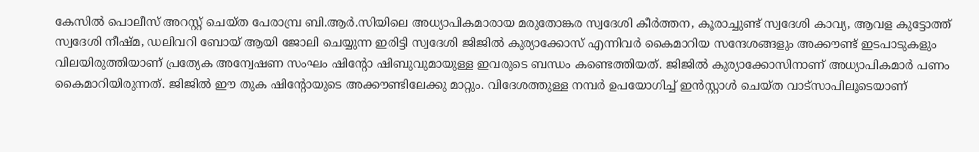കേസിൽ പൊലീസ് അറസ്റ്റ് ചെയ്ത പേരാമ്പ്ര ബി.ആർ.സിയിലെ അധ്യാപികമാരായ മരുതോങ്കര സ്വദേശി കീർത്തന, കൂരാച്ചുണ്ട് സ്വദേശി കാവ്യ, ആവള കുട്ടോത്ത് സ്വദേശി നീഷ്മ, ഡലിവറി ബോയ് ആയി ജോലി ചെയ്യുന്ന ഇരിട്ടി സ്വദേശി ജിജിൽ കുര്യാക്കോസ് എന്നിവർ കൈമാറിയ സന്ദേശങ്ങളും അക്കൗണ്ട് ഇടപാടുകളും വിലയിരുത്തിയാണ് പ്രത്യേക അന്വേഷണ സംഘം ഷിന്‍റോ ഷിബുവുമായുള്ള ഇവരുടെ ബന്ധം കണ്ടെത്തിയത്. ജിജിൽ കുര്യാക്കോസിനാണ് അധ്യാപികമാർ പണം കൈമാറിയിരുന്നത്. ജിജില്‍ ഈ തുക ഷിന്റോയുടെ അക്കൗണ്ടിലേക്കു മാറ്റും. വിദേശത്തുള്ള നമ്പർ ഉപയോഗിച്ച് ഇൻസ്റ്റാൾ ചെയ്ത വാട്സാപിലൂടെയാണ്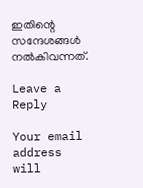ഇതിന്റെ സന്ദേശങ്ങൾ നൽകിവന്നത്.

Leave a Reply

Your email address will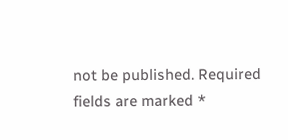not be published. Required fields are marked *